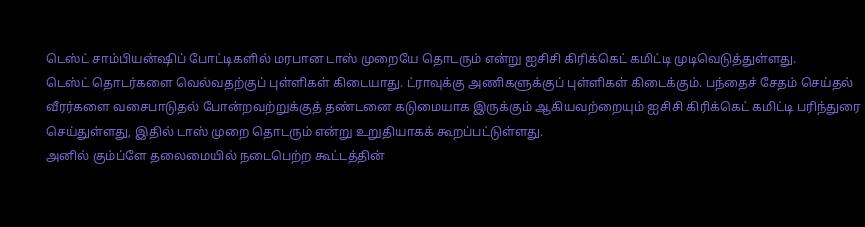டெஸ்ட் சாம்பியன்ஷிப் போட்டிகளில் மரபான டாஸ் முறையே தொடரும் என்று ஐசிசி கிரிக்கெட் கமிட்டி முடிவெடுத்துள்ளது.
டெஸ்ட் தொடர்களை வெல்வதற்குப் புள்ளிகள் கிடையாது. ட்ராவுக்கு அணிகளுக்குப் புள்ளிகள் கிடைக்கும். பந்தைச் சேதம் செய்தல் வீரர்களை வசைபாடுதல் போன்றவற்றுக்குத் தண்டனை கடுமையாக இருக்கும் ஆகியவற்றையும் ஐசிசி கிரிக்கெட் கமிட்டி பரிந்துரை செய்துள்ளது, இதில் டாஸ் முறை தொடரும் என்று உறுதியாகக் கூறப்பட்டுள்ளது.
அனில் கும்ப்ளே தலைமையில் நடைபெற்ற கூட்டத்தின்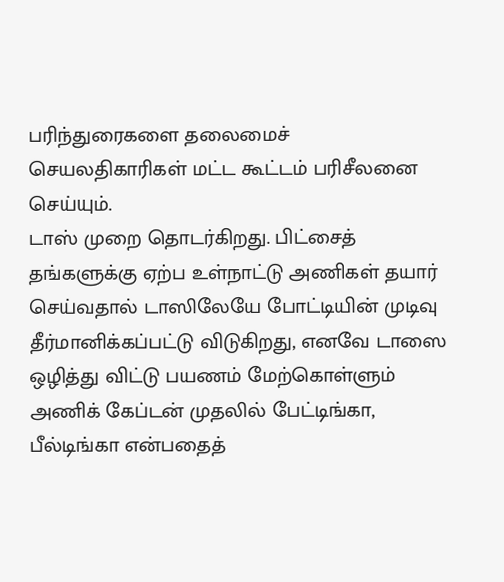பரிந்துரைகளை தலைமைச் செயலதிகாரிகள் மட்ட கூட்டம் பரிசீலனை செய்யும்.
டாஸ் முறை தொடர்கிறது. பிட்சைத் தங்களுக்கு ஏற்ப உள்நாட்டு அணிகள் தயார் செய்வதால் டாஸிலேயே போட்டியின் முடிவு தீர்மானிக்கப்பட்டு விடுகிறது, எனவே டாஸை ஒழித்து விட்டு பயணம் மேற்கொள்ளும் அணிக் கேப்டன் முதலில் பேட்டிங்கா, பீல்டிங்கா என்பதைத்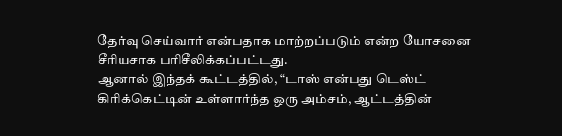தேர்வு செய்வார் என்பதாக மாற்றப்படும் என்ற யோசனை சீரியசாக பரிசீலிக்கப்பட்டது.
ஆனால் இந்தக் கூட்டத்தில், “டாஸ் என்பது டெஸ்ட் கிரிக்கெட்டின் உள்ளார்ந்த ஒரு அம்சம், ஆட்டத்தின்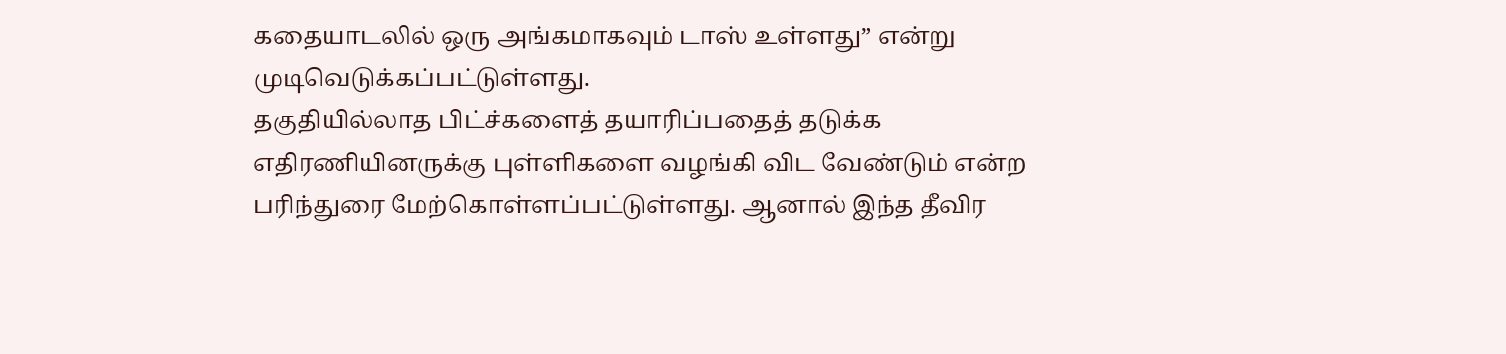கதையாடலில் ஒரு அங்கமாகவும் டாஸ் உள்ளது” என்று முடிவெடுக்கப்பட்டுள்ளது.
தகுதியில்லாத பிட்ச்களைத் தயாரிப்பதைத் தடுக்க எதிரணியினருக்கு புள்ளிகளை வழங்கி விட வேண்டும் என்ற பரிந்துரை மேற்கொள்ளப்பட்டுள்ளது. ஆனால் இந்த தீவிர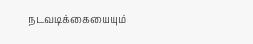நடவடிக்கையையும்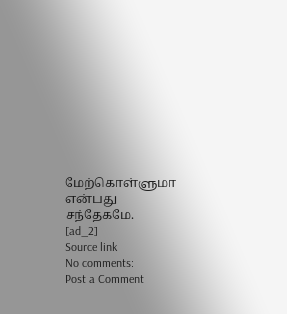மேற்கொள்ளுமா என்பது சந்தேகமே.
[ad_2]
Source link
No comments:
Post a Comment